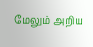மேலும் அறிய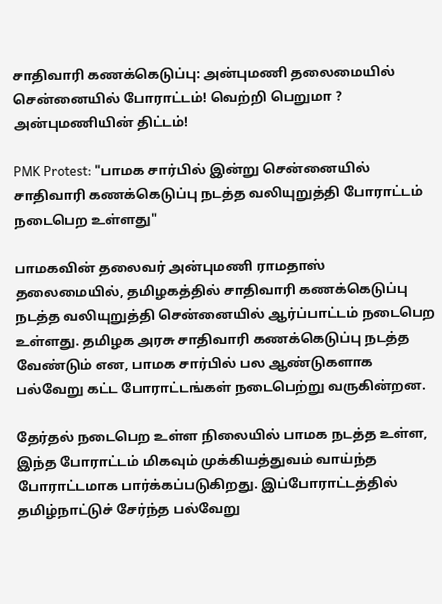சாதிவாரி கணக்கெடுப்பு: அன்புமணி தலைமையில் சென்னையில் போராட்டம்! வெற்றி பெறுமா ? அன்புமணியின் திட்டம்!

PMK Protest: "பாமக சார்பில் இன்று சென்னையில் சாதிவாரி கணக்கெடுப்பு நடத்த வலியுறுத்தி போராட்டம் நடைபெற உள்ளது"

பாமகவின் தலைவர் அன்புமணி ராமதாஸ் தலைமையில், தமிழகத்தில் சாதிவாரி கணக்கெடுப்பு நடத்த வலியுறுத்தி சென்னையில் ஆர்ப்பாட்டம் நடைபெற உள்ளது. தமிழக அரசு சாதிவாரி கணக்கெடுப்பு நடத்த வேண்டும் என, பாமக சார்பில் பல ஆண்டுகளாக பல்வேறு கட்ட போராட்டங்கள் நடைபெற்று வருகின்றன.

தேர்தல் நடைபெற உள்ள நிலையில் பாமக நடத்த உள்ள, இந்த போராட்டம் மிகவும் முக்கியத்துவம் வாய்ந்த போராட்டமாக பார்க்கப்படுகிறது. இப்போராட்டத்தில் தமிழ்நாட்டுச் சேர்ந்த பல்வேறு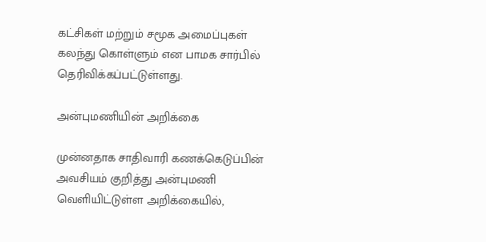கட்சிகள் மற்றும் சமூக அமைப்புகள் கலந்து கொள்ளும் என பாமக சார்பில் தெரிவிக்கப்பட்டுள்ளது.

அன்புமணியின் அறிக்கை

முன்னதாக சாதிவாரி கணக்கெடுப்பின் அவசியம் குறித்து அன்புமணி வெளியிட்டுள்ள அறிக்கையில்,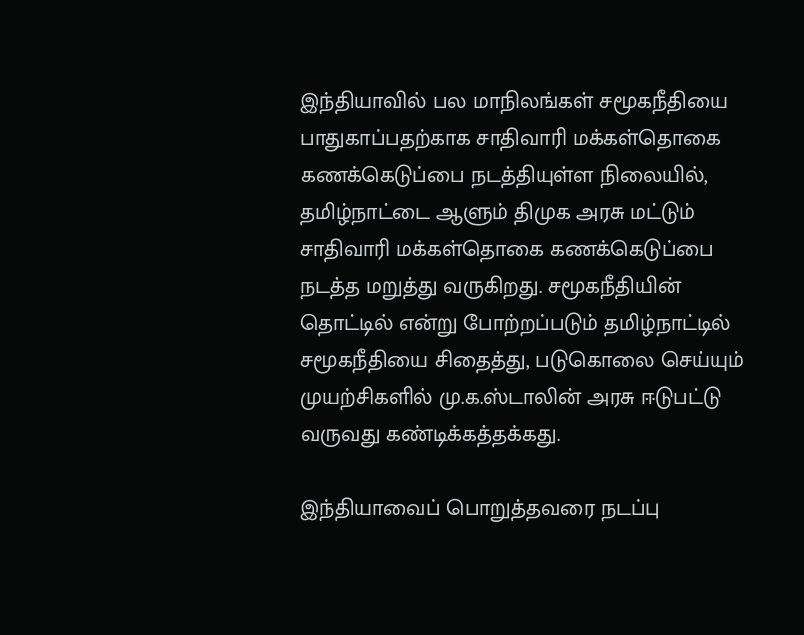இந்தியாவில் பல மாநிலங்கள் சமூகநீதியை பாதுகாப்பதற்காக சாதிவாரி மக்கள்தொகை கணக்கெடுப்பை நடத்தியுள்ள நிலையில், தமிழ்நாட்டை ஆளும் திமுக அரசு மட்டும் சாதிவாரி மக்கள்தொகை கணக்கெடுப்பை நடத்த மறுத்து வருகிறது. சமூகநீதியின் தொட்டில் என்று போற்றப்படும் தமிழ்நாட்டில் சமூகநீதியை சிதைத்து, படுகொலை செய்யும் முயற்சிகளில் மு.க.ஸ்டாலின் அரசு ஈடுபட்டு வருவது கண்டிக்கத்தக்கது.

இந்தியாவைப் பொறுத்தவரை நடப்பு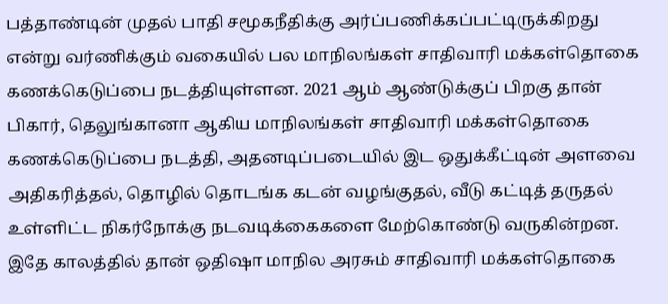பத்தாண்டின் முதல் பாதி சமூகநீதிக்கு அர்ப்பணிக்கப்பட்டிருக்கிறது என்று வர்ணிக்கும் வகையில் பல மாநிலங்கள் சாதிவாரி மக்கள்தொகை கணக்கெடுப்பை நடத்தியுள்ளன. 2021 ஆம் ஆண்டுக்குப் பிறகு தான் பிகார், தெலுங்கானா ஆகிய மாநிலங்கள் சாதிவாரி மக்கள்தொகை கணக்கெடுப்பை நடத்தி, அதனடிப்படையில் இட ஒதுக்கீட்டின் அளவை அதிகரித்தல், தொழில் தொடங்க கடன் வழங்குதல், வீடு கட்டித் தருதல் உள்ளிட்ட நிகர்நோக்கு நடவடிக்கைகளை மேற்கொண்டு வருகின்றன. இதே காலத்தில் தான் ஒதிஷா மாநில அரசும் சாதிவாரி மக்கள்தொகை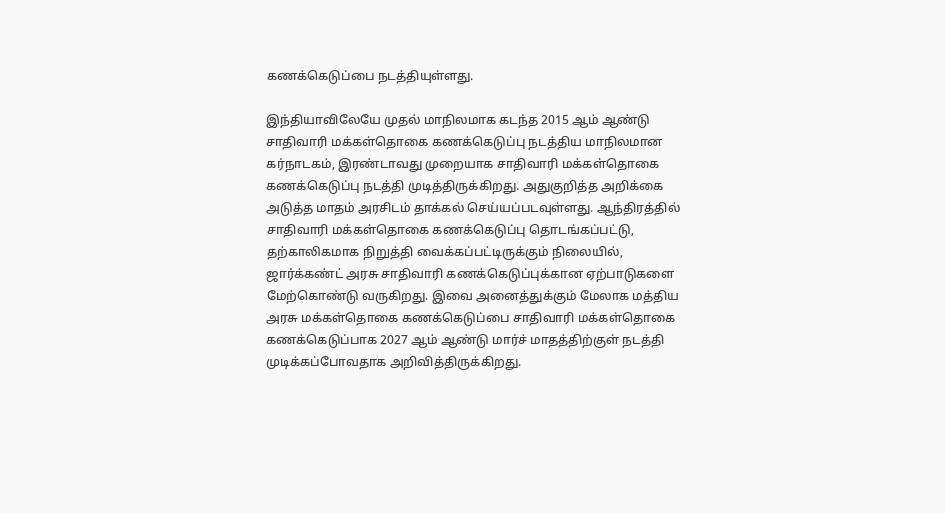கணக்கெடுப்பை நடத்தியுள்ளது.

இந்தியாவிலேயே முதல் மாநிலமாக கடந்த 2015 ஆம் ஆண்டு சாதிவாரி மக்கள்தொகை கணக்கெடுப்பு நடத்திய மாநிலமான கர்நாடகம், இரண்டாவது முறையாக சாதிவாரி மக்கள்தொகை கணக்கெடுப்பு நடத்தி முடித்திருக்கிறது. அதுகுறித்த அறிக்கை அடுத்த மாதம் அரசிடம் தாக்கல் செய்யப்படவுள்ளது. ஆந்திரத்தில் சாதிவாரி மக்கள்தொகை கணக்கெடுப்பு தொடங்கப்பட்டு, தற்காலிகமாக நிறுத்தி வைக்கப்பட்டிருக்கும் நிலையில், ஜார்க்கண்ட் அரசு சாதிவாரி கணக்கெடுப்புக்கான ஏற்பாடுகளை மேற்கொண்டு வருகிறது. இவை அனைத்துக்கும் மேலாக மத்திய அரசு மக்கள்தொகை கணக்கெடுப்பை சாதிவாரி மக்கள்தொகை கணக்கெடுப்பாக 2027 ஆம் ஆண்டு மார்ச் மாதத்திற்குள் நடத்தி முடிக்கப்போவதாக அறிவித்திருக்கிறது.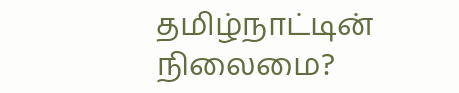தமிழ்நாட்டின் நிலைமை?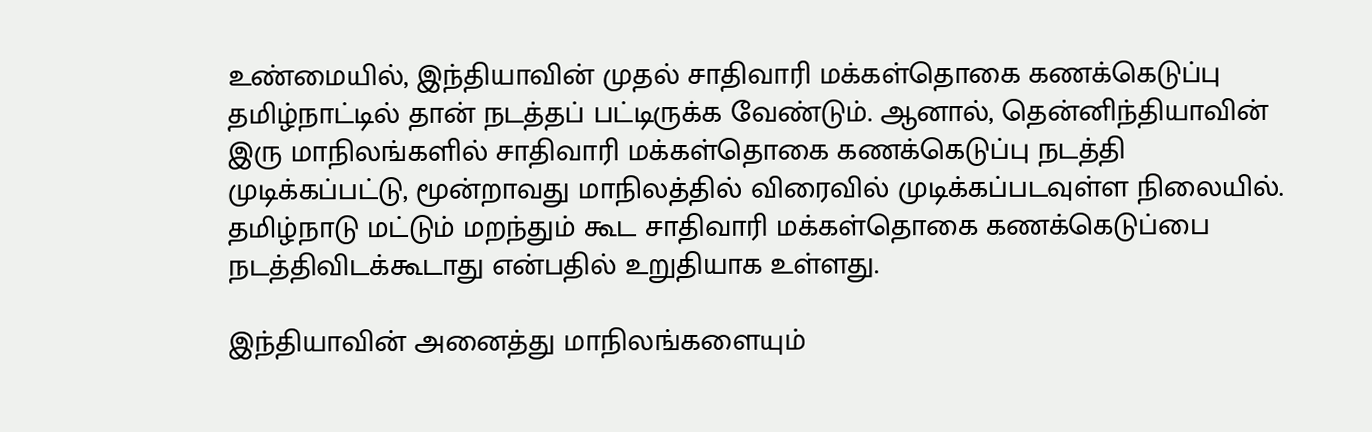உண்மையில், இந்தியாவின் முதல் சாதிவாரி மக்கள்தொகை கணக்கெடுப்பு தமிழ்நாட்டில் தான் நடத்தப் பட்டிருக்க வேண்டும். ஆனால், தென்னிந்தியாவின் இரு மாநிலங்களில் சாதிவாரி மக்கள்தொகை கணக்கெடுப்பு நடத்தி முடிக்கப்பட்டு, மூன்றாவது மாநிலத்தில் விரைவில் முடிக்கப்படவுள்ள நிலையில். தமிழ்நாடு மட்டும் மறந்தும் கூட சாதிவாரி மக்கள்தொகை கணக்கெடுப்பை நடத்திவிடக்கூடாது என்பதில் உறுதியாக உள்ளது.

இந்தியாவின் அனைத்து மாநிலங்களையும்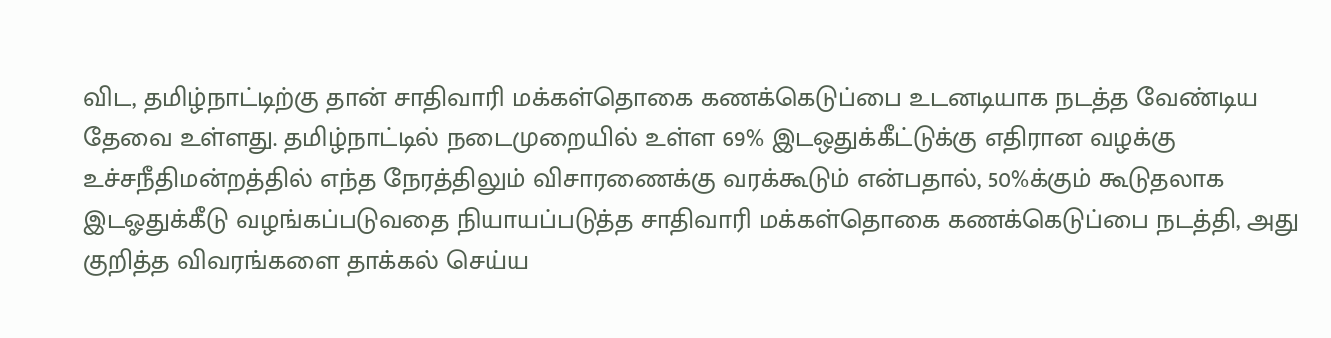விட, தமிழ்நாட்டிற்கு தான் சாதிவாரி மக்கள்தொகை கணக்கெடுப்பை உடனடியாக நடத்த வேண்டிய தேவை உள்ளது. தமிழ்நாட்டில் நடைமுறையில் உள்ள 69% இடஒதுக்கீட்டுக்கு எதிரான வழக்கு உச்சநீதிமன்றத்தில் எந்த நேரத்திலும் விசாரணைக்கு வரக்கூடும் என்பதால், 50%க்கும் கூடுதலாக இடஓதுக்கீடு வழங்கப்படுவதை நியாயப்படுத்த சாதிவாரி மக்கள்தொகை கணக்கெடுப்பை நடத்தி, அது குறித்த விவரங்களை தாக்கல் செய்ய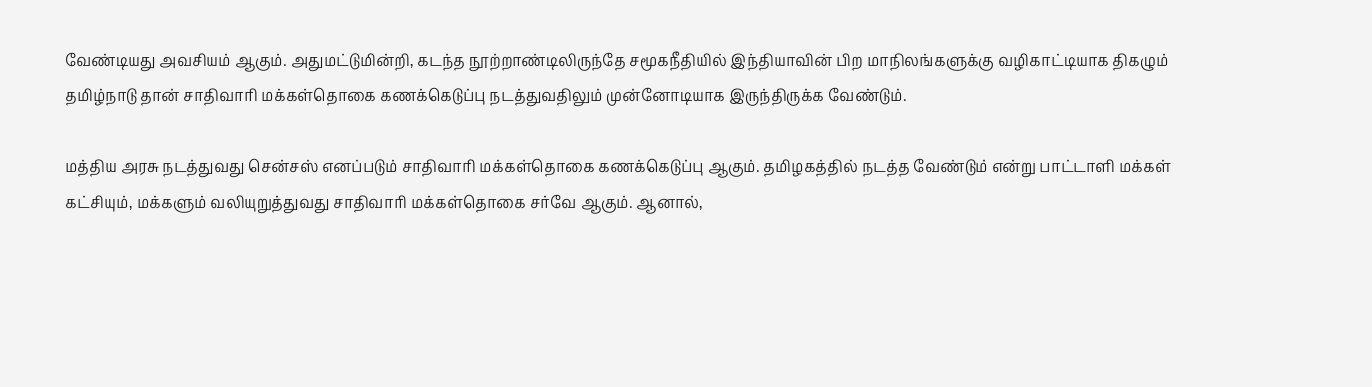வேண்டியது அவசியம் ஆகும். அதுமட்டுமின்றி, கடந்த நூற்றாண்டிலிருந்தே சமூகநீதியில் இந்தியாவின் பிற மாநிலங்களுக்கு வழிகாட்டியாக திகழும் தமிழ்நாடு தான் சாதிவாரி மக்கள்தொகை கணக்கெடுப்பு நடத்துவதிலும் முன்னோடியாக இருந்திருக்க வேண்டும்.

மத்திய அரசு நடத்துவது சென்சஸ் எனப்படும் சாதிவாரி மக்கள்தொகை கணக்கெடுப்பு ஆகும். தமிழகத்தில் நடத்த வேண்டும் என்று பாட்டாளி மக்கள் கட்சியும், மக்களும் வலியுறுத்துவது சாதிவாரி மக்கள்தொகை சர்வே ஆகும். ஆனால்,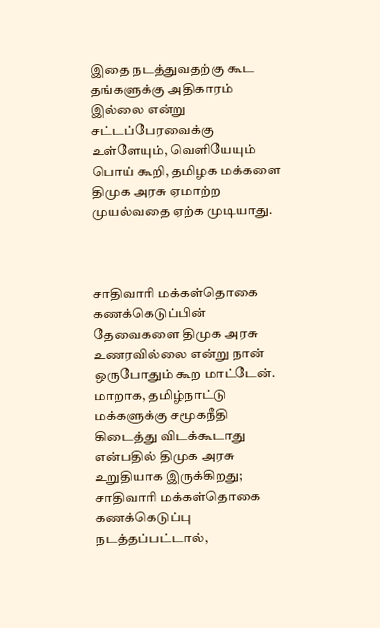இதை நடத்துவதற்கு கூட தங்களுக்கு அதிகாரம் இல்லை என்று சட்டப்பேரவைக்கு உள்ளேயும், வெளியேயும் பொய் கூறி, தமிழக மக்களை திமுக அரசு ஏமாற்ற முயல்வதை ஏற்க முடியாது.



சாதிவாரி மக்கள்தொகை கணக்கெடுப்பின் தேவைகளை திமுக அரசு உணரவில்லை என்று நான் ஒருபோதும் கூற மாட்டேன். மாறாக, தமிழ்நாட்டு மக்களுக்கு சமூகநீதி கிடைத்து விடக்கூடாது என்பதில் திமுக அரசு உறுதியாக இருக்கிறது; சாதிவாரி மக்கள்தொகை கணக்கெடுப்பு நடத்தப்பட்டால்,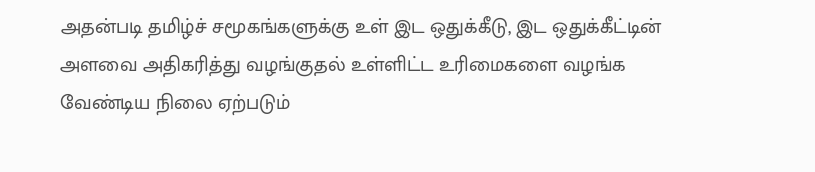அதன்படி தமிழ்ச் சமூகங்களுக்கு உள் இட ஒதுக்கீடு, இட ஒதுக்கீட்டின் அளவை அதிகரித்து வழங்குதல் உள்ளிட்ட உரிமைகளை வழங்க வேண்டிய நிலை ஏற்படும்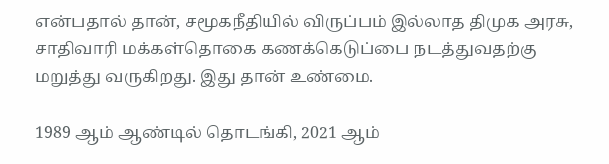என்பதால் தான், சமூகநீதியில் விருப்பம் இல்லாத திமுக அரசு, சாதிவாரி மக்கள்தொகை கணக்கெடுப்பை நடத்துவதற்கு மறுத்து வருகிறது. இது தான் உண்மை.

1989 ஆம் ஆண்டில் தொடங்கி, 2021 ஆம்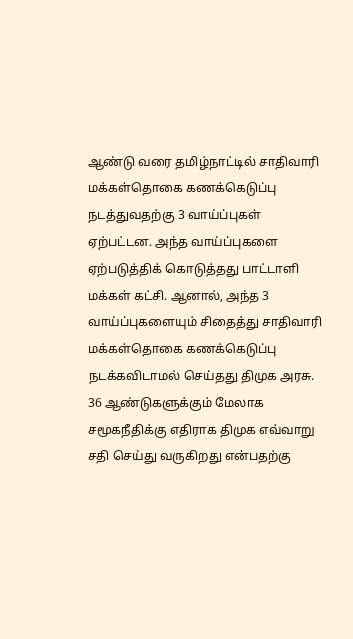ஆண்டு வரை தமிழ்நாட்டில் சாதிவாரி மக்கள்தொகை கணக்கெடுப்பு நடத்துவதற்கு 3 வாய்ப்புகள் ஏற்பட்டன. அந்த வாய்ப்புகளை ஏற்படுத்திக் கொடுத்தது பாட்டாளி மக்கள் கட்சி. ஆனால், அந்த 3 வாய்ப்புகளையும் சிதைத்து சாதிவாரி மக்கள்தொகை கணக்கெடுப்பு நடக்கவிடாமல் செய்தது திமுக அரசு. 36 ஆண்டுகளுக்கும் மேலாக சமூகநீதிக்கு எதிராக திமுக எவ்வாறு சதி செய்து வருகிறது என்பதற்கு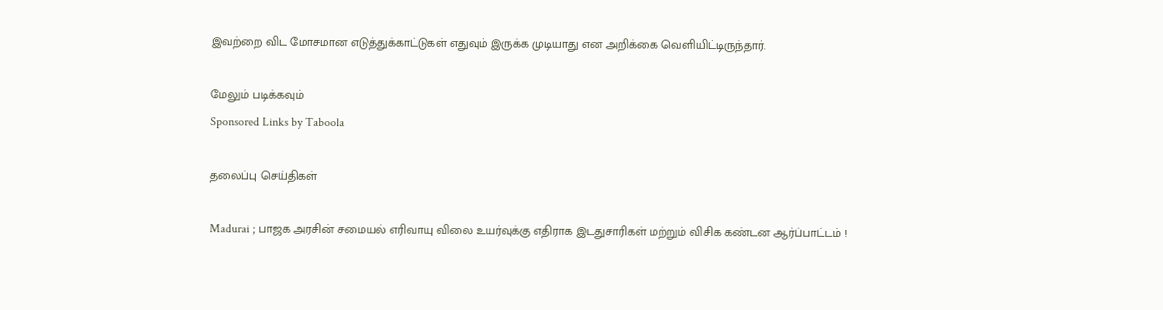இவற்றை விட மோசமான எடுத்துக்காட்டுகள் எதுவும் இருக்க முடியாது என அறிக்கை வெளியிட்டிருந்தார்.

மேலும் படிக்கவும்
Sponsored Links by Taboola

தலைப்பு செய்திகள்

Madurai ; பாஜக அரசின் சமையல் எரிவாயு விலை உயர்வுக்கு எதிராக இடதுசாரிகள் மற்றும் விசிக கண்டன ஆர்ப்பாட்டம் !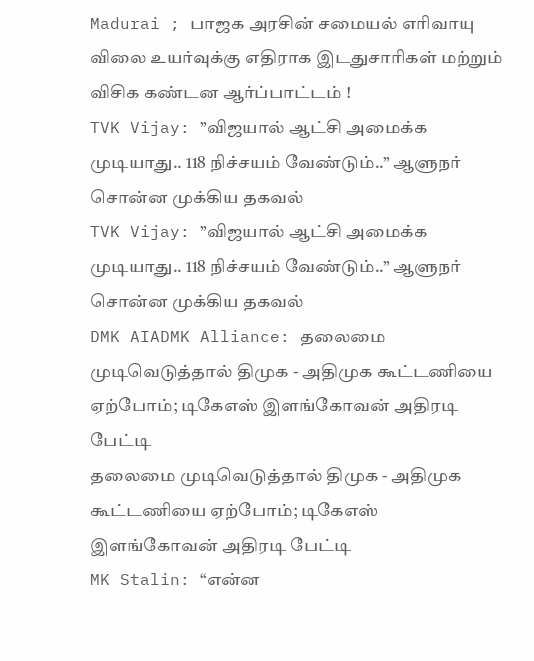Madurai ; பாஜக அரசின் சமையல் எரிவாயு விலை உயர்வுக்கு எதிராக இடதுசாரிகள் மற்றும் விசிக கண்டன ஆர்ப்பாட்டம் !
TVK Vijay: ”விஜயால் ஆட்சி அமைக்க முடியாது.. 118 நிச்சயம் வேண்டும்..” ஆளுநர் சொன்ன முக்கிய தகவல்
TVK Vijay: ”விஜயால் ஆட்சி அமைக்க முடியாது.. 118 நிச்சயம் வேண்டும்..” ஆளுநர் சொன்ன முக்கிய தகவல்
DMK AIADMK Alliance: தலைமை முடிவெடுத்தால் திமுக - அதிமுக கூட்டணியை ஏற்போம்; டிகேஎஸ் இளங்கோவன் அதிரடி பேட்டி
தலைமை முடிவெடுத்தால் திமுக - அதிமுக கூட்டணியை ஏற்போம்; டிகேஎஸ் இளங்கோவன் அதிரடி பேட்டி
MK Stalin: “என்ன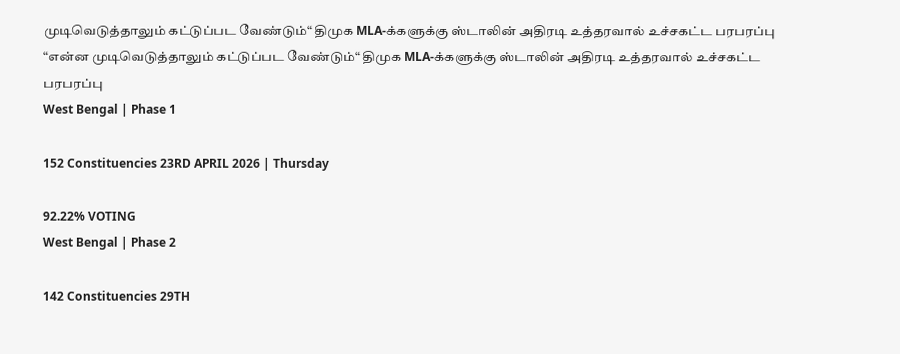முடிவெடுத்தாலும் கட்டுப்பட வேண்டும்“ திமுக MLA-க்களுக்கு ஸ்டாலின் அதிரடி உத்தரவால் உச்சகட்ட பரபரப்பு
“என்ன முடிவெடுத்தாலும் கட்டுப்பட வேண்டும்“ திமுக MLA-க்களுக்கு ஸ்டாலின் அதிரடி உத்தரவால் உச்சகட்ட பரபரப்பு
West Bengal | Phase 1

152 Constituencies 23RD APRIL 2026 | Thursday

92.22% VOTING
West Bengal | Phase 2

142 Constituencies 29TH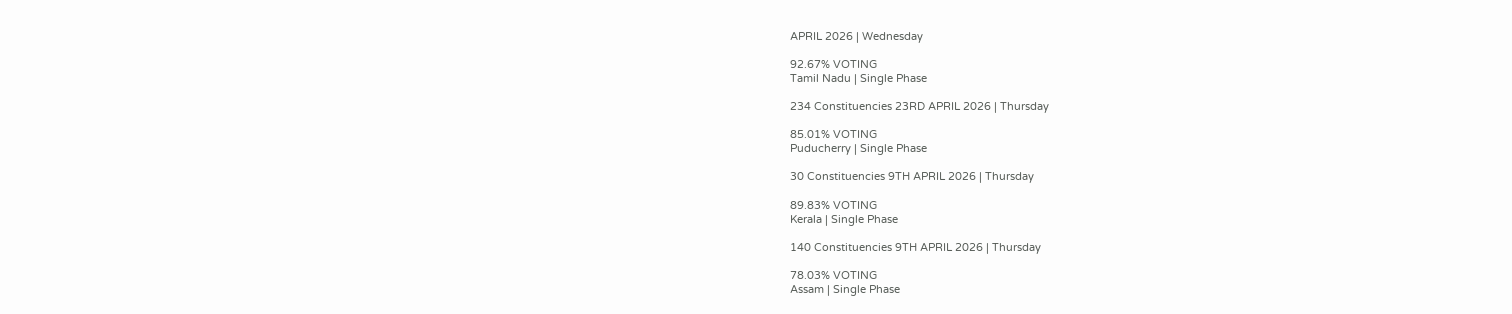APRIL 2026 | Wednesday

92.67% VOTING
Tamil Nadu | Single Phase

234 Constituencies 23RD APRIL 2026 | Thursday

85.01% VOTING
Puducherry | Single Phase

30 Constituencies 9TH APRIL 2026 | Thursday

89.83% VOTING
Kerala | Single Phase

140 Constituencies 9TH APRIL 2026 | Thursday

78.03% VOTING
Assam | Single Phase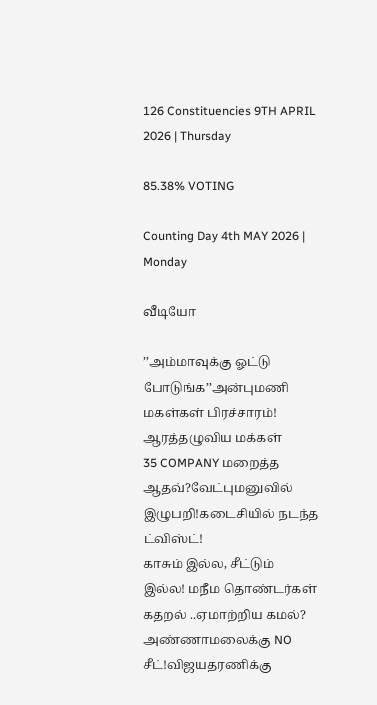126 Constituencies 9TH APRIL 2026 | Thursday

85.38% VOTING

Counting Day 4th MAY 2026 | Monday

வீடியோ

’’அம்மாவுக்கு ஓட்டு போடுங்க’’அன்புமணி மகள்கள் பிரச்சாரம்! ஆரத்தழுவிய மக்கள்
35 COMPANY மறைத்த ஆதவ்?வேட்புமனுவில் இழுபறி!கடைசியில் நடந்த ட்விஸ்ட்!
காசும் இல்ல, சீட்டும் இல்ல! மநீம தொண்டர்கள் கதறல் ..ஏமாற்றிய கமல்?
அண்ணாமலைக்கு NO சீட்!விஜயதரணிக்கு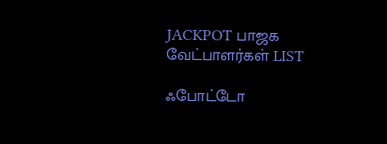JACKPOT பாஜக வேட்பாளர்கள் LIST

ஃபோட்டோ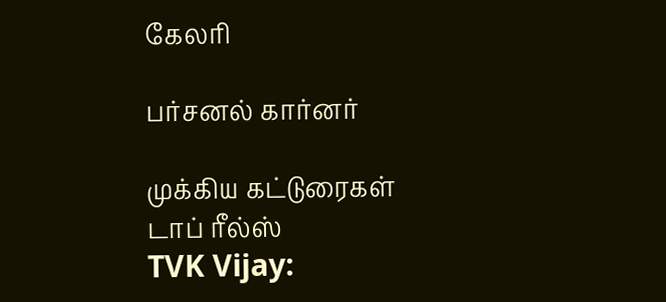கேலரி

பர்சனல் கார்னர்

முக்கிய கட்டுரைகள்
டாப் ரீல்ஸ்
TVK Vijay: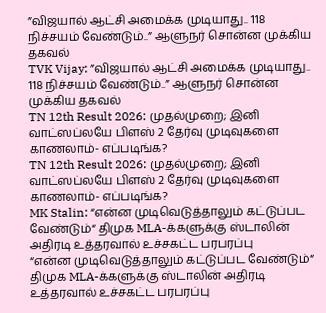”விஜயால் ஆட்சி அமைக்க முடியாது.. 118 நிச்சயம் வேண்டும்..” ஆளுநர் சொன்ன முக்கிய தகவல்
TVK Vijay: ”விஜயால் ஆட்சி அமைக்க முடியாது.. 118 நிச்சயம் வேண்டும்..” ஆளுநர் சொன்ன முக்கிய தகவல்
TN 12th Result 2026: முதல்முறை; இனி வாட்ஸப்லயே பிளஸ் 2 தேர்வு முடிவுகளை காணலாம்- எப்படிங்க?
TN 12th Result 2026: முதல்முறை; இனி வாட்ஸப்லயே பிளஸ் 2 தேர்வு முடிவுகளை காணலாம்- எப்படிங்க?
MK Stalin: “என்ன முடிவெடுத்தாலும் கட்டுப்பட வேண்டும்“ திமுக MLA-க்களுக்கு ஸ்டாலின் அதிரடி உத்தரவால் உச்சகட்ட பரபரப்பு
“என்ன முடிவெடுத்தாலும் கட்டுப்பட வேண்டும்“ திமுக MLA-க்களுக்கு ஸ்டாலின் அதிரடி உத்தரவால் உச்சகட்ட பரபரப்பு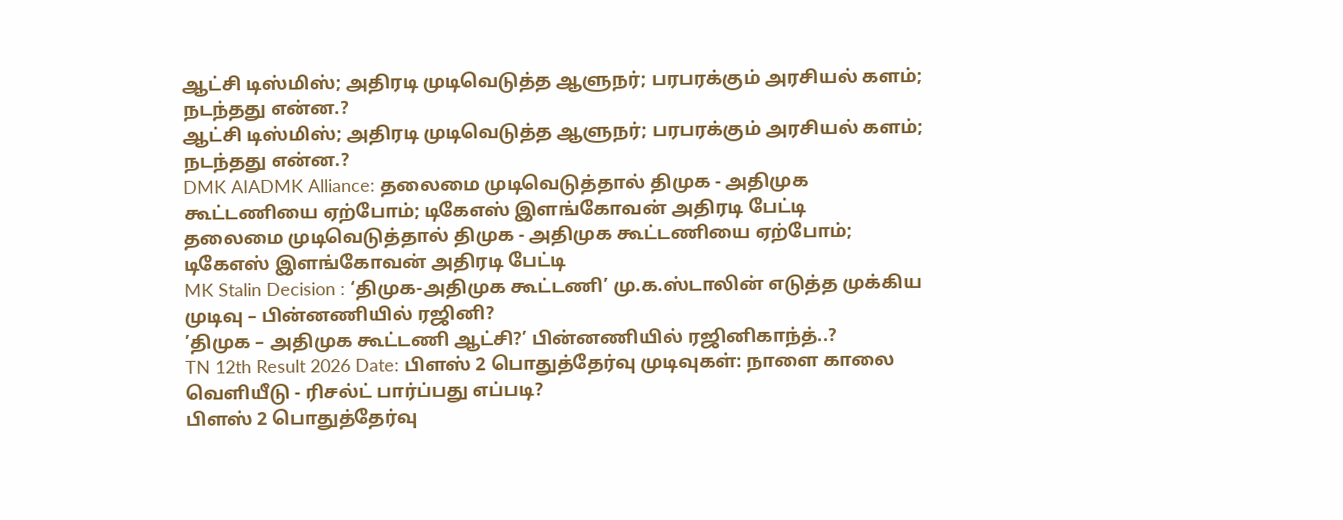ஆட்சி டிஸ்மிஸ்; அதிரடி முடிவெடுத்த ஆளுநர்; பரபரக்கும் அரசியல் களம்; நடந்தது என்ன.?
ஆட்சி டிஸ்மிஸ்; அதிரடி முடிவெடுத்த ஆளுநர்; பரபரக்கும் அரசியல் களம்; நடந்தது என்ன.?
DMK AIADMK Alliance: தலைமை முடிவெடுத்தால் திமுக - அதிமுக கூட்டணியை ஏற்போம்; டிகேஎஸ் இளங்கோவன் அதிரடி பேட்டி
தலைமை முடிவெடுத்தால் திமுக - அதிமுக கூட்டணியை ஏற்போம்; டிகேஎஸ் இளங்கோவன் அதிரடி பேட்டி
MK Stalin Decision : ‘திமுக-அதிமுக கூட்டணி’ மு.க.ஸ்டாலின் எடுத்த முக்கிய முடிவு – பின்னணியில் ரஜினி?
’திமுக – அதிமுக கூட்டணி ஆட்சி?’ பின்னணியில் ரஜினிகாந்த்..?
TN 12th Result 2026 Date: பிளஸ் 2 பொதுத்தேர்வு முடிவுகள்: நாளை காலை வெளியீடு - ரிசல்ட் பார்ப்பது எப்படி?
பிளஸ் 2 பொதுத்தேர்வு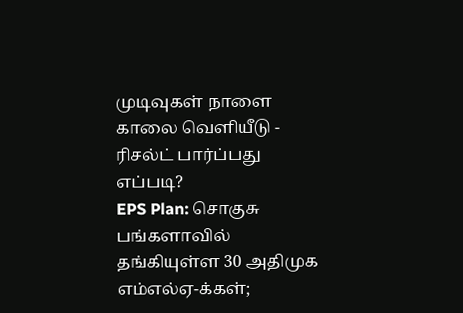முடிவுகள் நாளை காலை வெளியீடு - ரிசல்ட் பார்ப்பது எப்படி?
EPS Plan: சொகுசு பங்களாவில் தங்கியுள்ள 30 அதிமுக எம்எல்ஏ-க்கள்;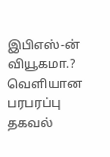இபிஎஸ்-ன் வியூகமா.? வெளியான பரபரப்பு தகவல்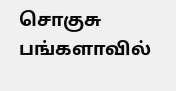சொகுசு பங்களாவில்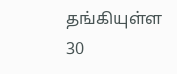தங்கியுள்ள 30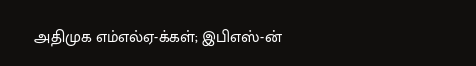அதிமுக எம்எல்ஏ-க்கள்; இபிஎஸ்-ன்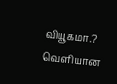வியூகமா.? வெளியான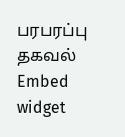பரபரப்பு தகவல்
Embed widget